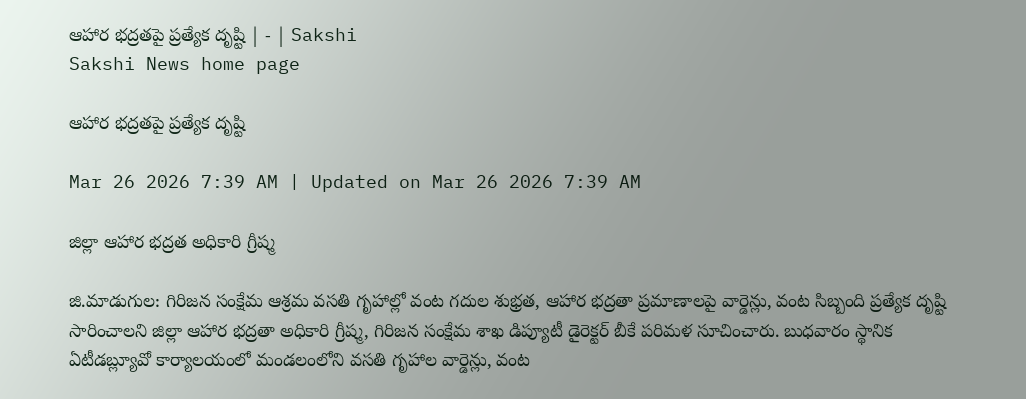ఆహార భద్రతపై ప్రత్యేక దృష్టి | - | Sakshi
Sakshi News home page

ఆహార భద్రతపై ప్రత్యేక దృష్టి

Mar 26 2026 7:39 AM | Updated on Mar 26 2026 7:39 AM

జిల్లా ఆహార భద్రత అధికారి గ్రీష్మ

జి.మాడుగుల: గిరిజన సంక్షేమ ఆశ్రమ వసతి గృహాల్లో వంట గదుల శుభ్రత, ఆహార భద్రతా ప్రమాణాలపై వార్డెన్లు, వంట సిబ్బంది ప్రత్యేక దృష్టి సారించాలని జిల్లా ఆహార భద్రతా అధికారి గ్రీష్మ, గిరిజన సంక్షేమ శాఖ డిప్యూటీ డైరెక్టర్‌ బీకే పరిమళ సూచించారు. బుధవారం స్థానిక ఏటీడబ్ల్యూవో కార్యాలయంలో మండలంలోని వసతి గృహాల వార్డెన్లు, వంట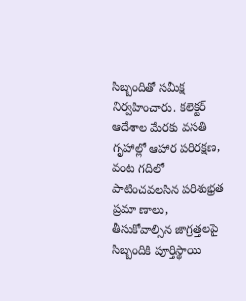సిబ్బందితో సమీక్ష నిర్వహించారు. కలెక్టర్‌ ఆదేశాల మేరకు వసతి గృహాల్లో ఆహార పరిరక్షణ, వంట గదిలో పాటించవలసిన పరిశుభ్రత ప్రమా ణాలు, తీసుకోవాల్సిన జాగ్రత్తలపై సిబ్బందికి పూర్తిస్థాయి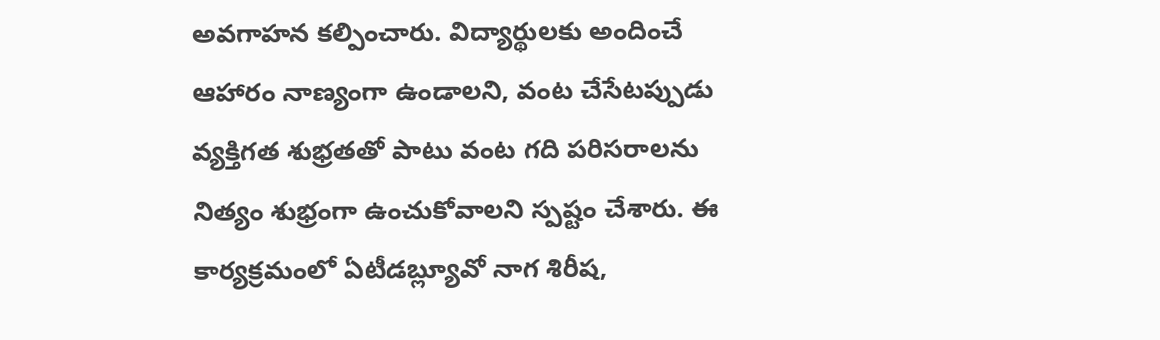అవగాహన కల్పించారు. విద్యార్థులకు అందించే ఆహారం నాణ్యంగా ఉండాలని, వంట చేసేటప్పుడు వ్యక్తిగత శుభ్రతతో పాటు వంట గది పరిసరాలను నిత్యం శుభ్రంగా ఉంచుకోవాలని స్పష్టం చేశారు. ఈ కార్యక్రమంలో ఏటీడబ్ల్యూవో నాగ శిరీష,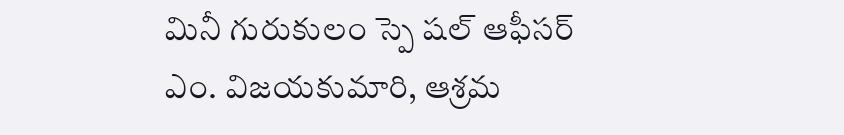మినీ గురుకులం స్పె షల్‌ ఆఫీసర్‌ ఎం. విజయకుమారి, ఆశ్రమ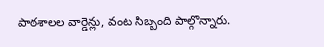పాఠశాలల వార్డెన్లు, వంట సిబ్బంది పాల్గొన్నారు.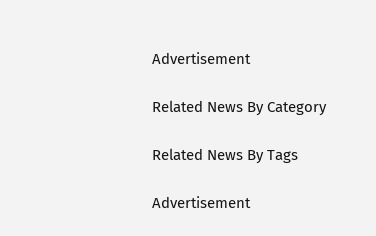Advertisement

Related News By Category

Related News By Tags

Advertisement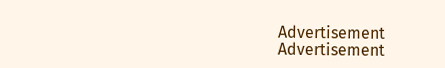Advertisement
Advertisement